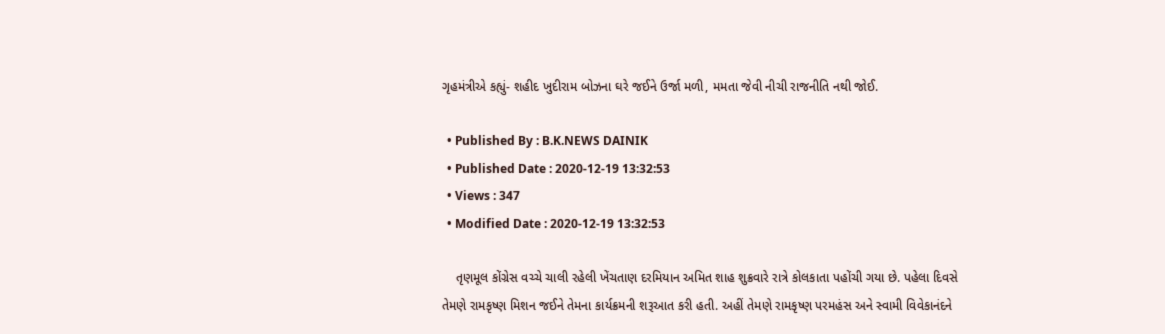ગૃહમંત્રીએ કહ્યું- શહીદ ખુદીરામ બોઝના ઘરે જઈને ઉર્જા મળી, મમતા જેવી નીચી રાજનીતિ નથી જોઈ.

  • Published By : B.K.NEWS DAINIK
  • Published Date : 2020-12-19 13:32:53
  • Views : 347
  • Modified Date : 2020-12-19 13:32:53

    તૃણમૂલ કોંગ્રેસ વચ્ચે ચાલી રહેલી ખેંચતાણ દરમિયાન અમિત શાહ શુક્રવારે રાત્રે કોલકાતા પહોંચી ગયા છે. પહેલા દિવસે તેમણે રામકૃષ્ણ મિશન જઈને તેમના કાર્યક્રમની શરૂઆત કરી હતી. અહીં તેમણે રામકૃષ્ણ પરમહંસ અને સ્વામી વિવેકાનંદને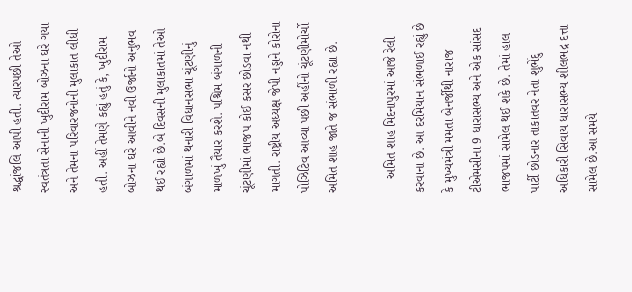શ્રદ્ધાંજલિ આપી હતી. ત્યારપછી તેઓ સ્વતંત્રતા સેનાની ખુદીરામ બોઝના ઘરે ગયા અને તેમના પરિવારજનોની મુલાકાત લીધી હતી. અહીં તેમણે કહ્યું હતું કે, ખુદીરામ બોઝના ઘરે આવીને નવી ઉર્જાનો અનુભવ થઈ રહ્યો છે.બે દિવસની મુલાકાતમાં તેઓ બંગાળમાં થનારી વિધાનસભા ચૂંટણીનું માળખું તૈયાર કરશે. પશ્ચિમ બંગાળની ચૂંટણીમાં ભાજપ કોઈ કસર છોડવા નથી માગતી. રાષ્ટ્રીય અધ્યક્ષ જેપી નડ્ડાને કોરોના પોઝિટિવ આવ્યા પછી અહીંનો ચૂંટણીમોર્ચો અમિત શાહ જાતે જ સંભાળી રહ્યા છે.

    અમિત શાહ મિદનાપુરમાં આજે રેલી કરવાના છે. આ દરમિયાન સંભળાઈ રહ્યું છે કે મુખ્યમંત્રી મમતા બેનર્જીથી નારાજ ટીએમસીના 9 ધારાસભ્ય અને એક સાંસદ ભાજપમાં સામેલ થઈ શકે છે. તેમાં હાલ પાર્ટી છોડનાર તાકાતવર નેતા શુભેંદુ અધિકારી સિવાય ધારાસભ્ય શીલભદ્ર દત્તા સામેલ છે.આ સમયે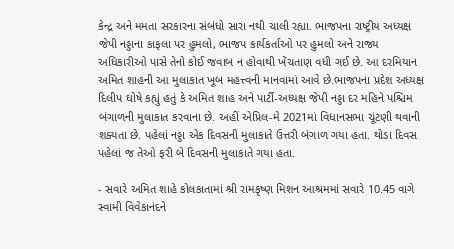કેન્દ્ર અને મમતા સરકારના સંબંધો સારા નથી ચાલી રહ્યા. ભાજપના રાષ્ટ્રીય અધ્યક્ષ જેપી નડ્ડાના કાફલા પર હુમલો, ભાજપ કાર્યકર્તાઓ પર હુમલો અને રાજ્ય અધિકારીઓ પાસે તેનો કોઈ જવાબ ન હોવાથી ખેંચતાણ વધી ગઈ છે. આ દરમિયાન અમિત શાહની આ મુલાકાત ખૂબ મહત્ત્વની માનવામાં આવે છે.ભાજપના પ્રદેશ અધ્યક્ષ દિલીપ ઘોષે કહ્યું હતું કે અમિત શાહ અને પાર્ટી-અધ્યક્ષ જેપી નડ્ડા દર મહિને પશ્ચિમ બંગાળની મુલાકાત કરવાના છે. અહીં એપ્રિલ-મે 2021માં વિધાનસભા ચૂંટણી થવાની શક્યતા છે. પહેલાં નડ્ડા એક દિવસની મુલાકાતે ઉત્તરી બંગાળ ગયા હતા. થોડા દિવસ પહેલાં જ તેઓ ફરી બે દિવસની મુલાકાતે ગયા હતા.

- સવારે અમિત શાહે કોલકાતામાં શ્રી રામકૃષ્ણ મિશન આશ્રમમાં સવારે 10.45 વાગે સ્વામી વિવેકાનંદને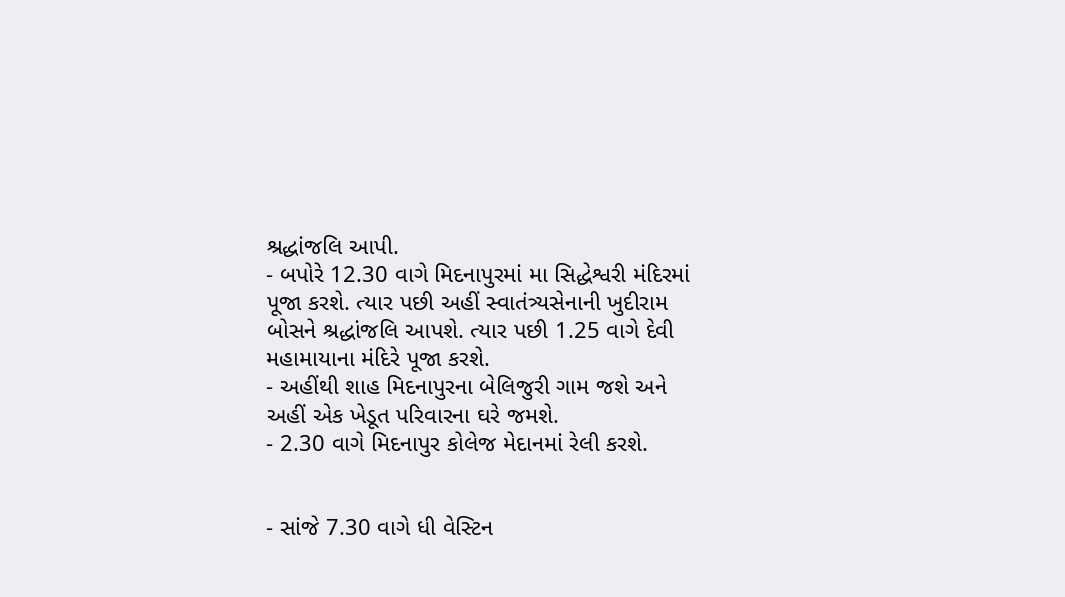શ્રદ્ધાંજલિ આપી.
- બપોરે 12.30 વાગે મિદનાપુરમાં મા સિદ્ધેશ્વરી મંદિરમાં પૂજા કરશે. ત્યાર પછી અહીં સ્વાતંત્ર્યસેનાની ખુદીરામ બોસને શ્રદ્ધાંજલિ આપશે. ત્યાર પછી 1.25 વાગે દેવી મહામાયાના મંદિરે પૂજા કરશે.
- અહીંથી શાહ મિદનાપુરના બેલિજુરી ગામ જશે અને અહીં એક ખેડૂત પરિવારના ઘરે જમશે.
- 2.30 વાગે મિદનાપુર કોલેજ મેદાનમાં રેલી કરશે.


- સાંજે 7.30 વાગે ધી વેસ્ટિન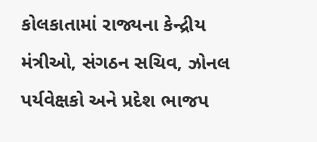કોલકાતામાં રાજ્યના કેન્દ્રીય મંત્રીઓ, સંગઠન સચિવ, ઝોનલ પર્યવેક્ષકો અને પ્રદેશ ભાજપ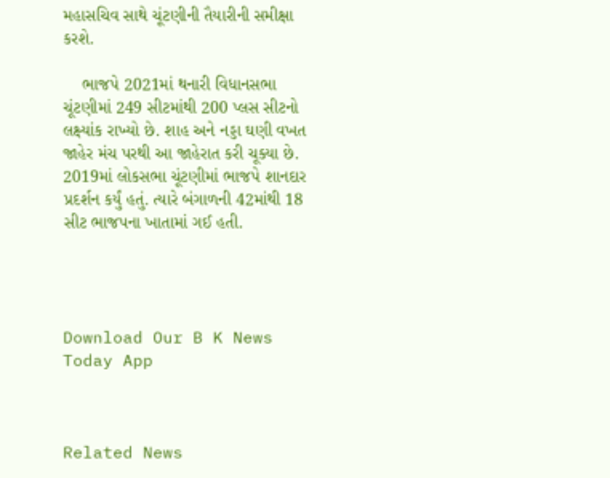મહાસચિવ સાથે ચૂંટણીની તૈયારીની સમીક્ષા કરશે.

    ભાજપે 2021માં થનારી વિધાનસભા ચૂંટણીમાં 249 સીટમાંથી 200 પ્લસ સીટનો લક્ષ્યાંક રાખ્યો છે. શાહ અને નડ્ડા ઘણી વખત જાહેર મંચ પરથી આ જાહેરાત કરી ચૂક્યા છે. 2019માં લોકસભા ચૂંટણીમાં ભાજપે શાનદાર પ્રદર્શન કર્યું હતું. ત્યારે બંગાળની 42માંથી 18 સીટ ભાજપના ખાતામાં ગઈ હતી.




Download Our B K News Today App



Related News